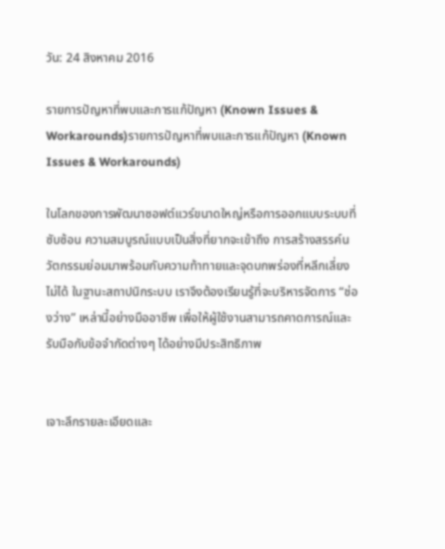วัน: 24 สิงหาคม 2016

รายการปัญหาที่พบและการแก้ปัญหา (Known Issues & Workarounds)รายการปัญหาที่พบและการแก้ปัญหา (Known Issues & Workarounds)

ในโลกของการพัฒนาซอฟต์แวร์ขนาดใหญ่หรือการออกแบบระบบที่ซับซ้อน ความสมบูรณ์แบบเป็นสิ่งที่ยากจะเข้าถึง การสร้างสรรค์นวัตกรรมย่อมมาพร้อมกับความท้าทายและจุดบกพร่องที่หลีกเลี่ยงไม่ได้ ในฐานะสถาปนิกระบบ เราจึงต้องเรียนรู้ที่จะบริหารจัดการ “ช่องว่าง” เหล่านี้อย่างมืออาชีพ เพื่อให้ผู้ใช้งานสามารถคาดการณ์และรับมือกับข้อจำกัดต่างๆ ได้อย่างมีประสิทธิภาพ


เจาะลึกรายละเอียดและ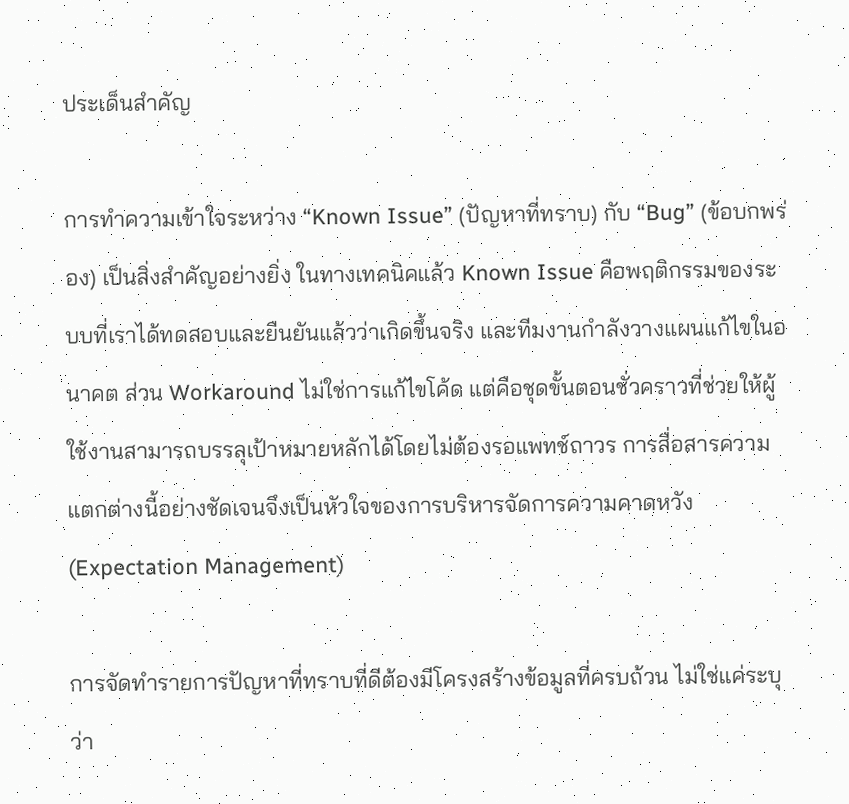ประเด็นสำคัญ

การทำความเข้าใจระหว่าง “Known Issue” (ปัญหาที่ทราบ) กับ “Bug” (ข้อบกพร่อง) เป็นสิ่งสำคัญอย่างยิ่ง ในทางเทคนิคแล้ว Known Issue คือพฤติกรรมของระบบที่เราได้ทดสอบและยืนยันแล้วว่าเกิดขึ้นจริง และทีมงานกำลังวางแผนแก้ไขในอนาคต ส่วน Workaround ไม่ใช่การแก้ไขโค้ด แต่คือชุดขั้นตอนชั่วคราวที่ช่วยให้ผู้ใช้งานสามารถบรรลุเป้าหมายหลักได้โดยไม่ต้องรอแพทช์ถาวร การสื่อสารความแตกต่างนี้อย่างชัดเจนจึงเป็นหัวใจของการบริหารจัดการความคาดหวัง (Expectation Management)

การจัดทำรายการปัญหาที่ทราบที่ดีต้องมีโครงสร้างข้อมูลที่ครบถ้วน ไม่ใช่แค่ระบุว่า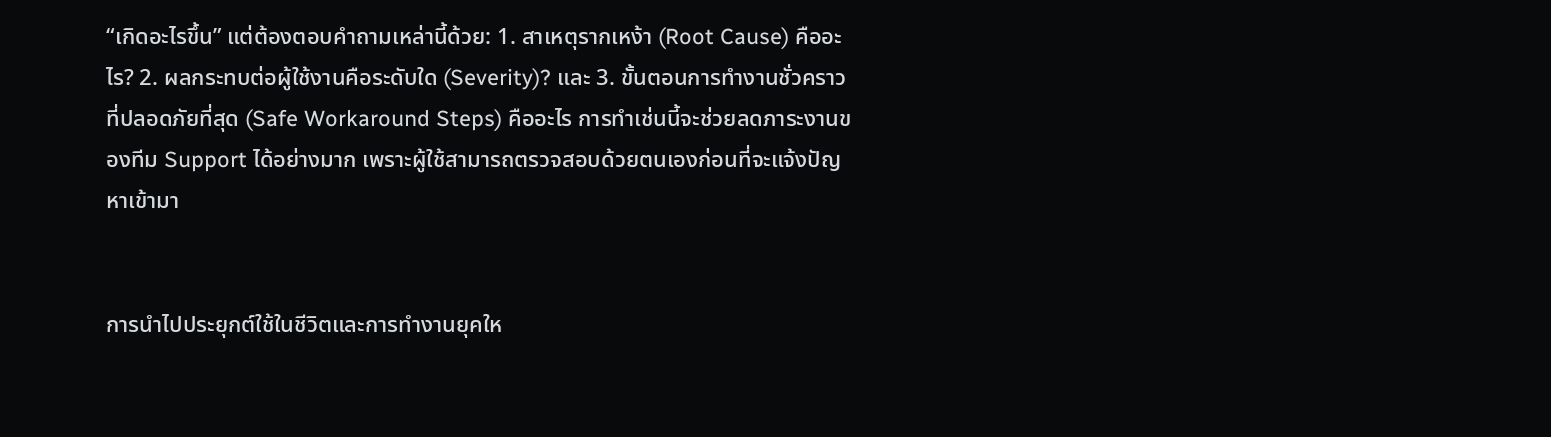“เกิดอะไรขึ้น” แต่ต้องตอบคำถามเหล่านี้ด้วย: 1. สาเหตุรากเหง้า (Root Cause) คืออะไร? 2. ผลกระทบต่อผู้ใช้งานคือระดับใด (Severity)? และ 3. ขั้นตอนการทำงานชั่วคราวที่ปลอดภัยที่สุด (Safe Workaround Steps) คืออะไร การทำเช่นนี้จะช่วยลดภาระงานของทีม Support ได้อย่างมาก เพราะผู้ใช้สามารถตรวจสอบด้วยตนเองก่อนที่จะแจ้งปัญหาเข้ามา


การนำไปประยุกต์ใช้ในชีวิตและการทำงานยุคให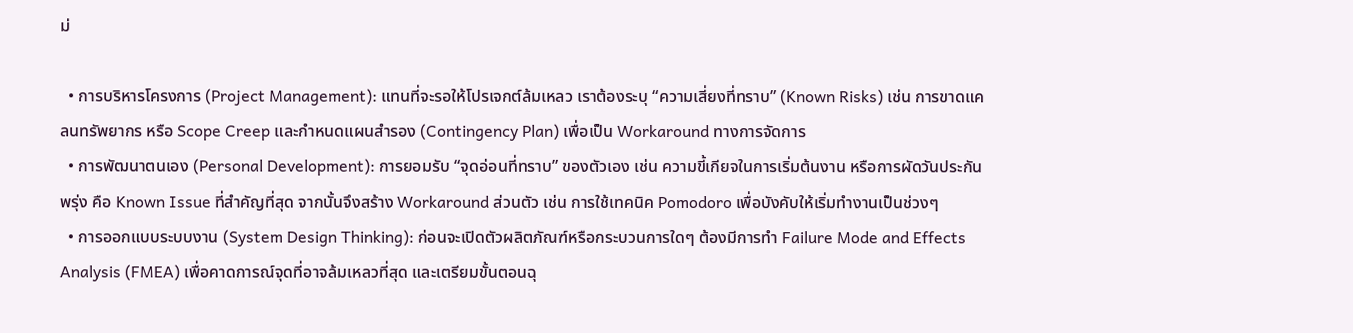ม่

  • การบริหารโครงการ (Project Management): แทนที่จะรอให้โปรเจกต์ล้มเหลว เราต้องระบุ “ความเสี่ยงที่ทราบ” (Known Risks) เช่น การขาดแคลนทรัพยากร หรือ Scope Creep และกำหนดแผนสำรอง (Contingency Plan) เพื่อเป็น Workaround ทางการจัดการ
  • การพัฒนาตนเอง (Personal Development): การยอมรับ “จุดอ่อนที่ทราบ” ของตัวเอง เช่น ความขี้เกียจในการเริ่มต้นงาน หรือการผัดวันประกันพรุ่ง คือ Known Issue ที่สำคัญที่สุด จากนั้นจึงสร้าง Workaround ส่วนตัว เช่น การใช้เทคนิค Pomodoro เพื่อบังคับให้เริ่มทำงานเป็นช่วงๆ
  • การออกแบบระบบงาน (System Design Thinking): ก่อนจะเปิดตัวผลิตภัณฑ์หรือกระบวนการใดๆ ต้องมีการทำ Failure Mode and Effects Analysis (FMEA) เพื่อคาดการณ์จุดที่อาจล้มเหลวที่สุด และเตรียมขั้นตอนฉุ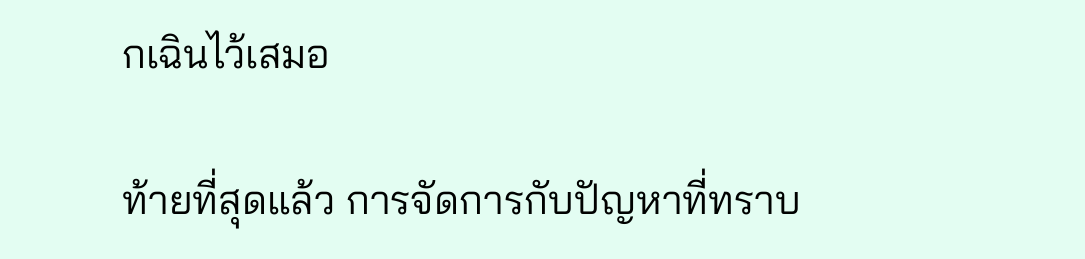กเฉินไว้เสมอ

ท้ายที่สุดแล้ว การจัดการกับปัญหาที่ทราบ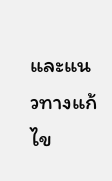และแนวทางแก้ไข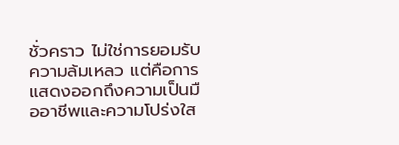ชั่วคราว ไม่ใช่การยอมรับความล้มเหลว แต่คือการแสดงออกถึงความเป็นมืออาชีพและความโปร่งใส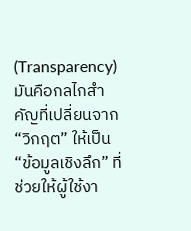(Transparency) มันคือกลไกสำคัญที่เปลี่ยนจาก “วิกฤต” ให้เป็น “ข้อมูลเชิงลึก” ที่ช่วยให้ผู้ใช้งา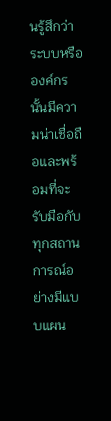นรู้สึกว่าระบบหรือองค์กรนั้นมีความน่าเชื่อถือและพร้อมที่จะรับมือกับทุกสถานการณ์อย่างมีแบบแผน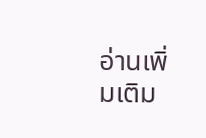อ่านเพิ่มเติม